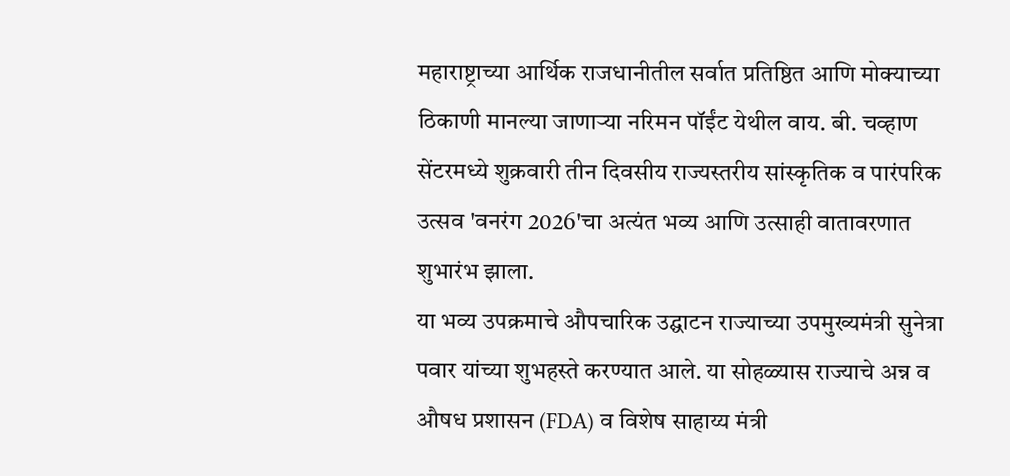महाराष्ट्राच्या आर्थिक राजधानीतील सर्वात प्रतिष्ठित आणि मोक्याच्या ठिकाणी मानल्या जाणाऱ्या नरिमन पॉईंट येथील वाय. बी. चव्हाण सेंटरमध्ये शुक्रवारी तीन दिवसीय राज्यस्तरीय सांस्कृतिक व पारंपरिक उत्सव 'वनरंग 2026'चा अत्यंत भव्य आणि उत्साही वातावरणात शुभारंभ झाला.
या भव्य उपक्रमाचे औपचारिक उद्घाटन राज्याच्या उपमुख्यमंत्री सुनेत्रा पवार यांच्या शुभहस्ते करण्यात आले. या सोहळ्यास राज्याचे अन्न व औषध प्रशासन (FDA) व विशेष साहाय्य मंत्री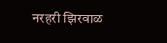नरहरी झिरवाळ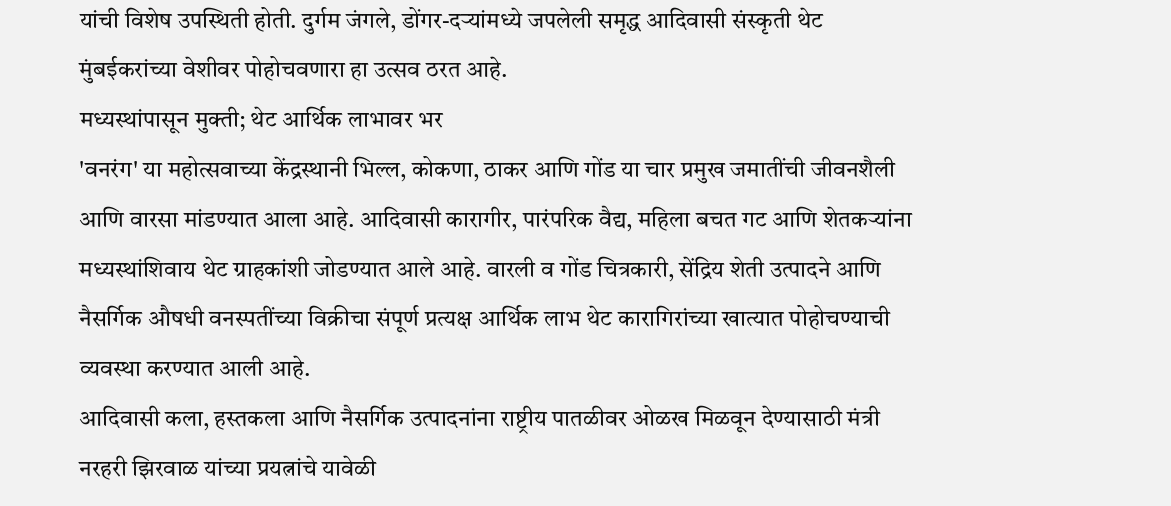यांची विशेष उपस्थिती होती. दुर्गम जंगले, डोंगर-दऱ्यांमध्ये जपलेली समृद्ध आदिवासी संस्कृती थेट मुंबईकरांच्या वेशीवर पोहोचवणारा हा उत्सव ठरत आहे.
मध्यस्थांपासून मुक्ती; थेट आर्थिक लाभावर भर
'वनरंग' या महोत्सवाच्या केंद्रस्थानी भिल्ल, कोकणा, ठाकर आणि गोंड या चार प्रमुख जमातींची जीवनशैली आणि वारसा मांडण्यात आला आहे. आदिवासी कारागीर, पारंपरिक वैद्य, महिला बचत गट आणि शेतकऱ्यांना मध्यस्थांशिवाय थेट ग्राहकांशी जोडण्यात आले आहे. वारली व गोंड चित्रकारी, सेंद्रिय शेती उत्पादने आणि नैसर्गिक औषधी वनस्पतींच्या विक्रीचा संपूर्ण प्रत्यक्ष आर्थिक लाभ थेट कारागिरांच्या खात्यात पोहोचण्याची व्यवस्था करण्यात आली आहे.
आदिवासी कला, हस्तकला आणि नैसर्गिक उत्पादनांना राष्ट्रीय पातळीवर ओळख मिळवून देण्यासाठी मंत्री नरहरी झिरवाळ यांच्या प्रयत्नांचे यावेळी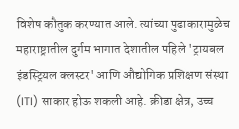विशेष कौतुक करण्यात आले. त्यांच्या पुढाकारामुळेच महाराष्ट्रातील दुर्गम भागात देशातील पहिले 'ट्रायबल इंडस्ट्रियल क्लस्टर' आणि औद्योगिक प्रशिक्षण संस्था (ITI) साकार होऊ शकली आहे. क्रीडा क्षेत्र, उच्च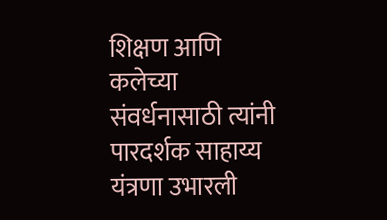शिक्षण आणि कलेच्या संवर्धनासाठी त्यांनी पारदर्शक साहाय्य यंत्रणा उभारली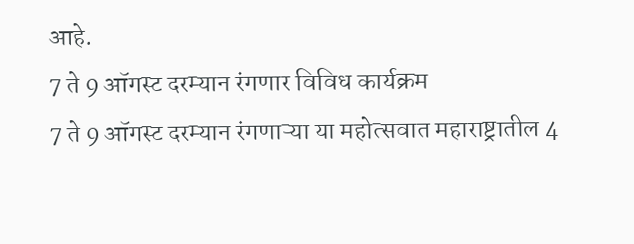आहे.
7 ते 9 ऑगस्ट दरम्यान रंगणार विविध कार्यक्रम
7 ते 9 ऑगस्ट दरम्यान रंगणाऱ्या या महोत्सवात महाराष्ट्रातील 4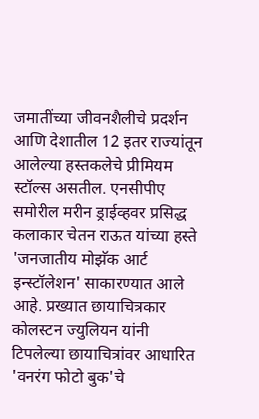जमातींच्या जीवनशैलीचे प्रदर्शन आणि देशातील 12 इतर राज्यांतून आलेल्या हस्तकलेचे प्रीमियम स्टॉल्स असतील. एनसीपीए समोरील मरीन ड्राईव्हवर प्रसिद्ध कलाकार चेतन राऊत यांच्या हस्ते 'जनजातीय मोझॅक आर्ट इन्स्टॉलेशन' साकारण्यात आले आहे. प्रख्यात छायाचित्रकार कोलस्टन ज्युलियन यांनी टिपलेल्या छायाचित्रांवर आधारित 'वनरंग फोटो बुक'चे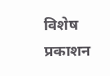विशेष प्रकाशन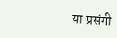या प्रसंगी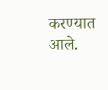करण्यात आले.